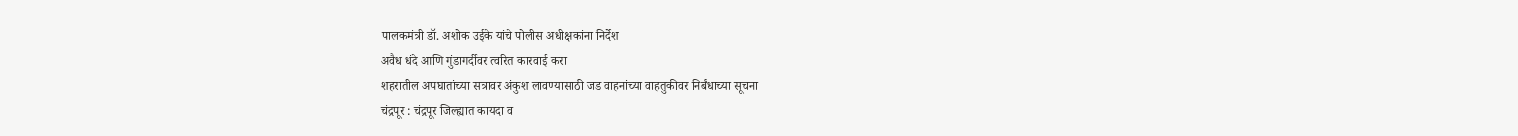पालकमंत्री डॉ. अशोक उईके यांचे पोलीस अधीक्षकांना निर्देश
अवैध धंदे आणि गुंडागर्दीवर त्वरित कारवाई करा
शहरातील अपघातांच्या सत्रावर अंकुश लावण्यासाठी जड वाहनांच्या वाहतुकीवर निर्बंधाच्या सूचना
चंद्रपूर : चंद्रपूर जिल्ह्यात कायदा व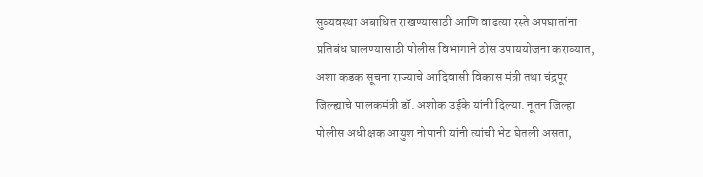सुव्यवस्था अबाधित राखण्यासाठी आणि वाढत्या रस्ते अपघातांना प्रतिबंध घालण्यासाठी पोलीस विभागाने ठोस उपाययोजना कराव्यात, अशा कडक सूचना राज्याचे आदिवासी विकास मंत्री तथा चंद्रपूर जिल्ह्याचे पालकमंत्री डॉ. अशोक उईके यांनी दिल्या. नूतन जिल्हा पोलीस अधीक्षक आयुश नोपानी यांनी त्यांची भेट घेतली असता,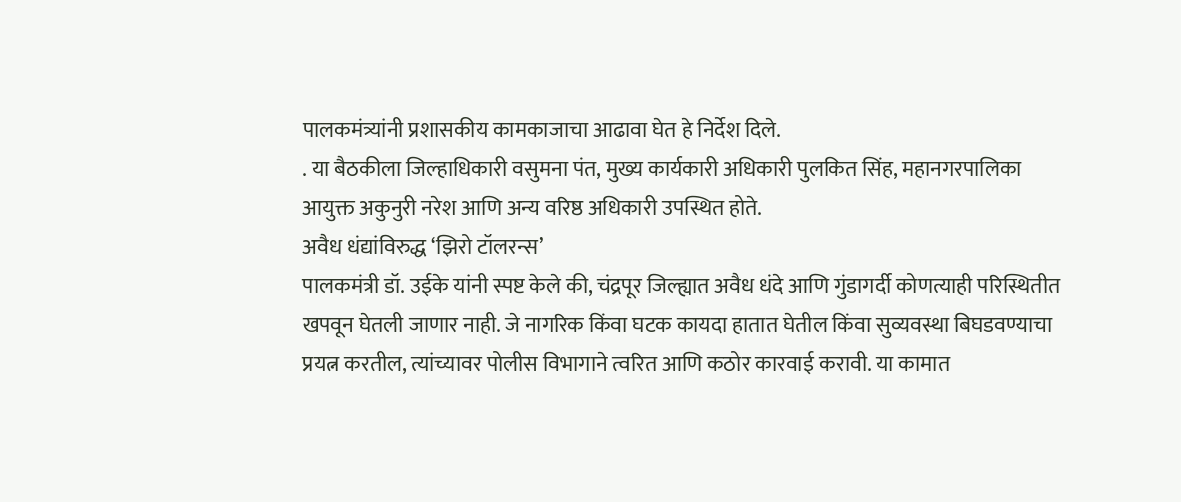पालकमंत्र्यांनी प्रशासकीय कामकाजाचा आढावा घेत हे निर्देश दिले.
. या बैठकीला जिल्हाधिकारी वसुमना पंत, मुख्य कार्यकारी अधिकारी पुलकित सिंह, महानगरपालिका आयुक्त अकुनुरी नरेश आणि अन्य वरिष्ठ अधिकारी उपस्थित होते.
अवैध धंद्यांविरुद्ध ‘झिरो टॉलरन्स’
पालकमंत्री डॉ. उईके यांनी स्पष्ट केले की, चंद्रपूर जिल्ह्यात अवैध धंदे आणि गुंडागर्दी कोणत्याही परिस्थितीत खपवून घेतली जाणार नाही. जे नागरिक किंवा घटक कायदा हातात घेतील किंवा सुव्यवस्था बिघडवण्याचा प्रयत्न करतील, त्यांच्यावर पोलीस विभागाने त्वरित आणि कठोर कारवाई करावी. या कामात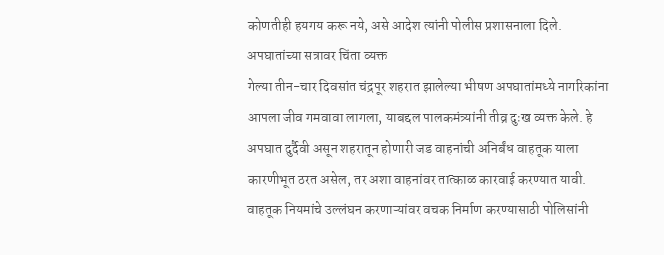कोणतीही हयगय करू नये, असे आदेश त्यांनी पोलीस प्रशासनाला दिले.
अपघातांच्या सत्रावर चिंता व्यक्त
गेल्या तीन-चार दिवसांत चंद्रपूर शहरात झालेल्या भीषण अपघातांमध्ये नागरिकांना आपला जीव गमवावा लागला, याबद्दल पालकमंत्र्यांनी तीव्र दुःख व्यक्त केले. हे अपघात दुर्दैवी असून शहरातून होणारी जड वाहनांची अनिर्बंध वाहतूक याला कारणीभूत ठरत असेल, तर अशा वाहनांवर तात्काळ कारवाई करण्यात यावी. वाहतूक नियमांचे उल्लंघन करणाऱ्यांवर वचक निर्माण करण्यासाठी पोलिसांनी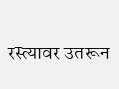रस्त्यावर उतरून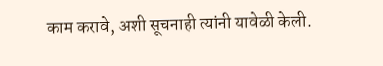काम करावे, अशी सूचनाही त्यांनी यावेळी केली.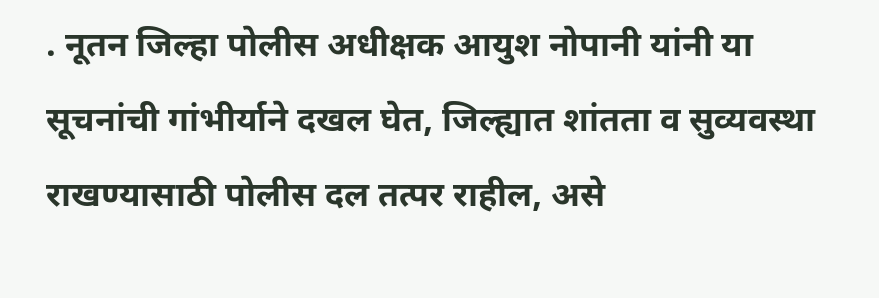. नूतन जिल्हा पोलीस अधीक्षक आयुश नोपानी यांनी या सूचनांची गांभीर्याने दखल घेत, जिल्ह्यात शांतता व सुव्यवस्था राखण्यासाठी पोलीस दल तत्पर राहील, असे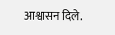आश्वासन दिले.